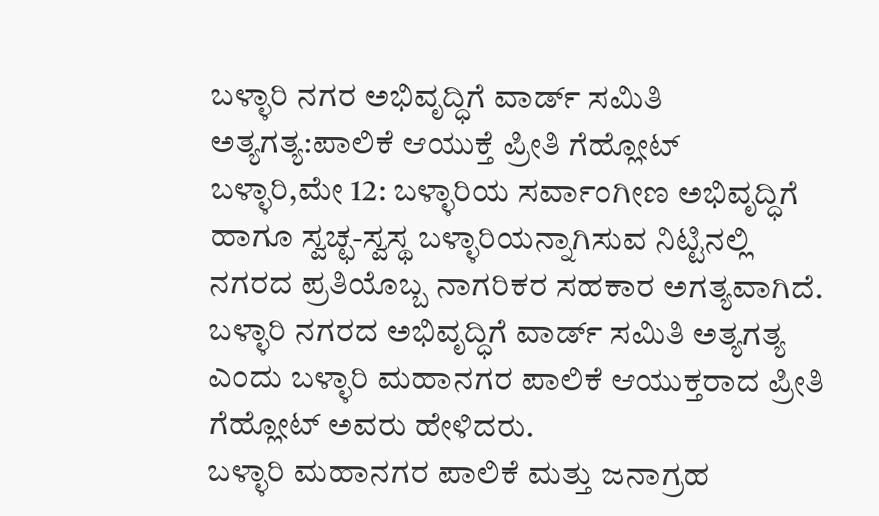ಬಳ್ಳಾರಿ ನಗರ ಅಭಿವೃದ್ಧಿಗೆ ವಾರ್ಡ್ ಸಮಿತಿ ಅತ್ಯಗತ್ಯ:ಪಾಲಿಕೆ ಆಯುಕ್ತೆ ಪ್ರೀತಿ ಗೆಹ್ಲೋಟ್
ಬಳ್ಳಾರಿ,ಮೇ 12: ಬಳ್ಳಾರಿಯ ಸರ್ವಾಂಗೀಣ ಅಭಿವೃದ್ಧಿಗೆ ಹಾಗೂ ಸ್ವಚ್ಛ-ಸ್ವಸ್ಥ ಬಳ್ಳಾರಿಯನ್ನಾಗಿಸುವ ನಿಟ್ಟಿನಲ್ಲಿ ನಗರದ ಪ್ರತಿಯೊಬ್ಬ ನಾಗರಿಕರ ಸಹಕಾರ ಅಗತ್ಯವಾಗಿದೆ. ಬಳ್ಳಾರಿ ನಗರದ ಅಭಿವೃದ್ಧಿಗೆ ವಾರ್ಡ್ ಸಮಿತಿ ಅತ್ಯಗತ್ಯ ಎಂದು ಬಳ್ಳಾರಿ ಮಹಾನಗರ ಪಾಲಿಕೆ ಆಯುಕ್ತರಾದ ಪ್ರೀತಿ ಗೆಹ್ಲೋಟ್ ಅವರು ಹೇಳಿದರು.
ಬಳ್ಳಾರಿ ಮಹಾನಗರ ಪಾಲಿಕೆ ಮತ್ತು ಜನಾಗ್ರಹ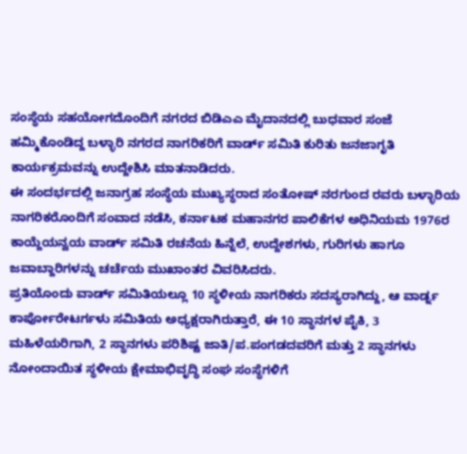ಸಂಸ್ಥೆಯ ಸಹಯೋಗದೊಂದಿಗೆ ನಗರದ ಬಿಡಿಎಎ ಮೈದಾನದಲ್ಲಿ ಬುಧವಾರ ಸಂಜೆ ಹಮ್ಮಿಕೊಂಡಿದ್ದ ಬಳ್ಳಾರಿ ನಗರದ ನಾಗರಿಕರಿಗೆ ವಾರ್ಡ್ ಸಮಿತಿ ಕುರಿತು ಜನಜಾಗೃತಿ ಕಾರ್ಯಕ್ರಮವನ್ನು ಉದ್ದೇಶಿಸಿ ಮಾತನಾಡಿದರು.
ಈ ಸಂದರ್ಭದಲ್ಲಿ ಜನಾಗ್ರಹ ಸಂಸ್ಥೆಯ ಮುಖ್ಯಸ್ಥರಾದ ಸಂತೋಷ್ ನರಗುಂದ ರವರು ಬಳ್ಳಾರಿಯ ನಾಗರಿಕರೊಂದಿಗೆ ಸಂವಾದ ನಡೆಸಿ, ಕರ್ನಾಟಕ ಮಹಾನಗರ ಪಾಲಿಕೆಗಳ ಅಧಿನಿಯಮ 1976ರ ಕಾಯ್ದೆಯನ್ವಯ ವಾರ್ಡ್ ಸಮಿತಿ ರಚನೆಯ ಹಿನ್ನೆಲೆ, ಉದ್ದೇಶಗಳು, ಗುರಿಗಳು ಹಾಗೂ ಜವಾಬ್ದಾರಿಗಳನ್ನು ಚರ್ಚೆಯ ಮುಖಾಂತರ ವಿವರಿಸಿದರು.
ಪ್ರತಿಯೊಂದು ವಾರ್ಡ್ ಸಮಿತಿಯಲ್ಲೂ 10 ಸ್ಥಳೀಯ ನಾಗರಿಕರು ಸದಸ್ಯರಾಗಿದ್ದು, ಆ ವಾರ್ಡ್ನ ಕಾರ್ಪೋರೇಟರ್ಗಳು ಸಮಿತಿಯ ಅಧ್ಯಕ್ಷರಾಗಿರುತ್ತಾರೆ, ಈ 10 ಸ್ಥಾನಗಳ ಪೈಕಿ, 3 ಮಹಿಳೆಯರಿಗಾಗಿ, 2 ಸ್ಥಾನಗಳು ಪರಿಶಿಷ್ಟ ಜಾತಿ/ಪ.ಪಂಗಡದವರಿಗೆ ಮತ್ತು 2 ಸ್ಥಾನಗಳು ನೋಂದಾಯಿತ ಸ್ಥಳೀಯ ಕ್ಷೇಮಾಭಿವೃದ್ಧಿ ಸಂಘ ಸಂಸ್ಥೆಗಳಿಗೆ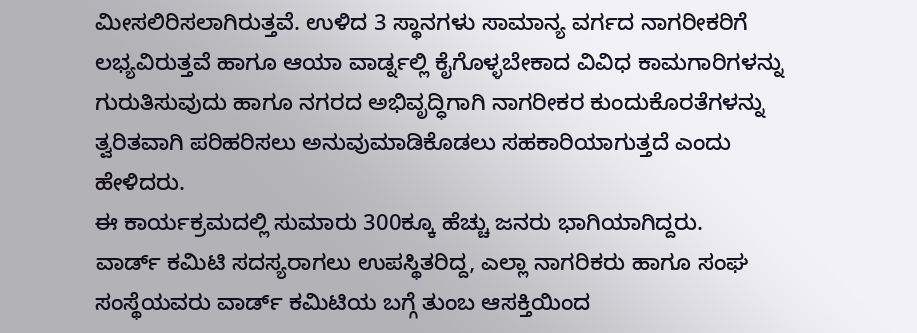ಮೀಸಲಿರಿಸಲಾಗಿರುತ್ತವೆ. ಉಳಿದ 3 ಸ್ಥಾನಗಳು ಸಾಮಾನ್ಯ ವರ್ಗದ ನಾಗರೀಕರಿಗೆ ಲಭ್ಯವಿರುತ್ತವೆ ಹಾಗೂ ಆಯಾ ವಾರ್ಡ್ನಲ್ಲಿ ಕೈಗೊಳ್ಳಬೇಕಾದ ವಿವಿಧ ಕಾಮಗಾರಿಗಳನ್ನು ಗುರುತಿಸುವುದು ಹಾಗೂ ನಗರದ ಅಭಿವೃದ್ಧಿಗಾಗಿ ನಾಗರೀಕರ ಕುಂದುಕೊರತೆಗಳನ್ನು ತ್ವರಿತವಾಗಿ ಪರಿಹರಿಸಲು ಅನುವುಮಾಡಿಕೊಡಲು ಸಹಕಾರಿಯಾಗುತ್ತದೆ ಎಂದು ಹೇಳಿದರು.
ಈ ಕಾರ್ಯಕ್ರಮದಲ್ಲಿ ಸುಮಾರು 300ಕ್ಕೂ ಹೆಚ್ಚು ಜನರು ಭಾಗಿಯಾಗಿದ್ದರು.
ವಾರ್ಡ್ ಕಮಿಟಿ ಸದಸ್ಯರಾಗಲು ಉಪಸ್ಥಿತರಿದ್ದ, ಎಲ್ಲಾ ನಾಗರಿಕರು ಹಾಗೂ ಸಂಘ ಸಂಸ್ಥೆಯವರು ವಾರ್ಡ್ ಕಮಿಟಿಯ ಬಗ್ಗೆ ತುಂಬ ಆಸಕ್ತಿಯಿಂದ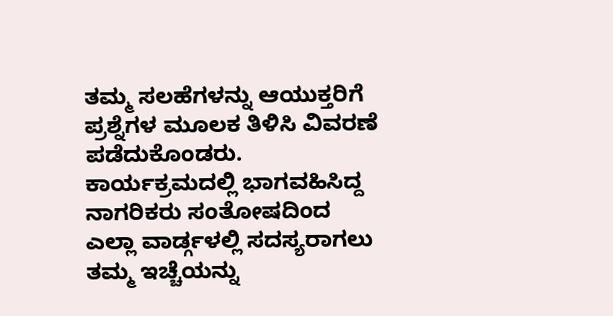ತಮ್ಮ ಸಲಹೆಗಳನ್ನು ಆಯುಕ್ತರಿಗೆ ಪ್ರಶ್ನೆಗಳ ಮೂಲಕ ತಿಳಿಸಿ ವಿವರಣೆ ಪಡೆದುಕೊಂಡರು.
ಕಾರ್ಯಕ್ರಮದಲ್ಲಿ ಭಾಗವಹಿಸಿದ್ದ ನಾಗರಿಕರು ಸಂತೋಷದಿಂದ ಎಲ್ಲಾ ವಾರ್ಡ್ಗಳಲ್ಲಿ ಸದಸ್ಯರಾಗಲು ತಮ್ಮ ಇಚ್ಚೆಯನ್ನು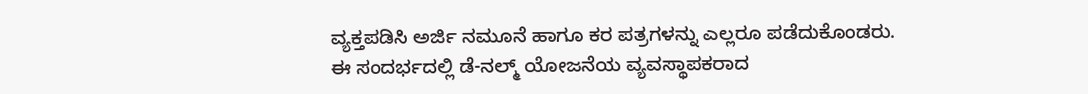ವ್ಯಕ್ತಪಡಿಸಿ ಅರ್ಜಿ ನಮೂನೆ ಹಾಗೂ ಕರ ಪತ್ರಗಳನ್ನು ಎಲ್ಲರೂ ಪಡೆದುಕೊಂಡರು.
ಈ ಸಂದರ್ಭದಲ್ಲಿ ಡೆ-ನಲ್ಮ್ ಯೋಜನೆಯ ವ್ಯವಸ್ಥಾಪಕರಾದ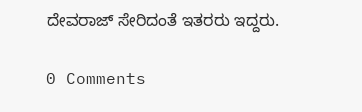ದೇವರಾಜ್ ಸೇರಿದಂತೆ ಇತರರು ಇದ್ದರು.

0 Comments